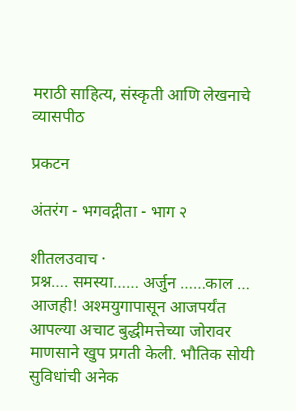मराठी साहित्य, संस्कृती आणि लेखनाचे व्यासपीठ

प्रकटन

अंतरंग - भगवद्गीता - भाग २

शीतलउवाच ·
प्रश्न…. समस्या…… अर्जुन ……काल … आजही! अश्मयुगापासून आजपर्यंत आपल्या अचाट बुद्धीमत्तेच्या जोरावर माणसाने खुप प्रगती केली. भौतिक सोयी सुविधांची अनेक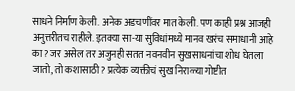साधने निर्माण केली. अनेक अडचणींवर मात केली. पण काही प्रश्न आजही अनुत्तरीतच राहीले. इतक्या सा-या सुविधांमध्ये मानव खरंच समाधानी आहे का? जर असेल तर अजुनही सतत नवनवीन सुखसाधनांचा शोध घेतला जातो, तो कशासाठी? प्रत्येक व्यक्तीचं सुख निराळ्या गोष्टीत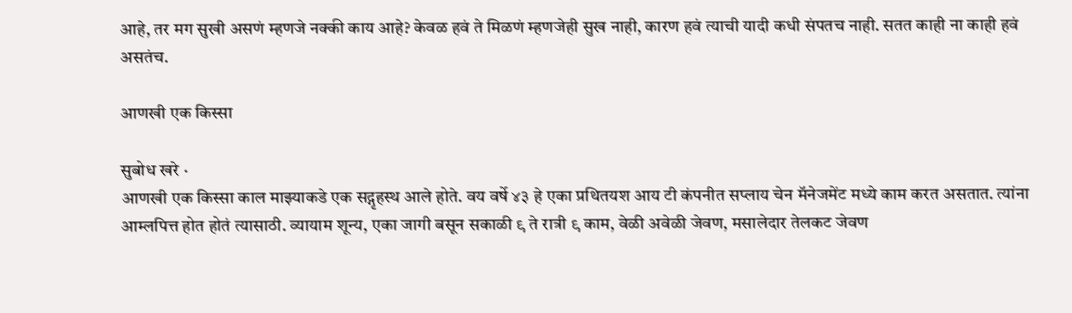आहे, तर मग सुखी असणं म्हणजे नक्की काय आहे? केवळ हवं ते मिळणं म्हणजेही सुख नाही, कारण हवं त्याची यादी कधी संपतच नाही. सतत काही ना काही हवं असतंच.

आणखी एक किस्सा

सुबोध खरे ·
आणखी एक किस्सा काल माझ्याकडे एक सद्गृहस्थ आले होते. वय वर्षे ४३ हे एका प्रथितयश आय टी कंपनीत सप्लाय चेन मॅनेजमेंट मध्ये काम करत असतात. त्यांना आम्लपित्त होत होतं त्यासाठी. व्यायाम शून्य, एका जागी बसून सकाळी ९ ते रात्री ९ काम, वेळी अवेळी जेवण, मसालेदार तेलकट जेवण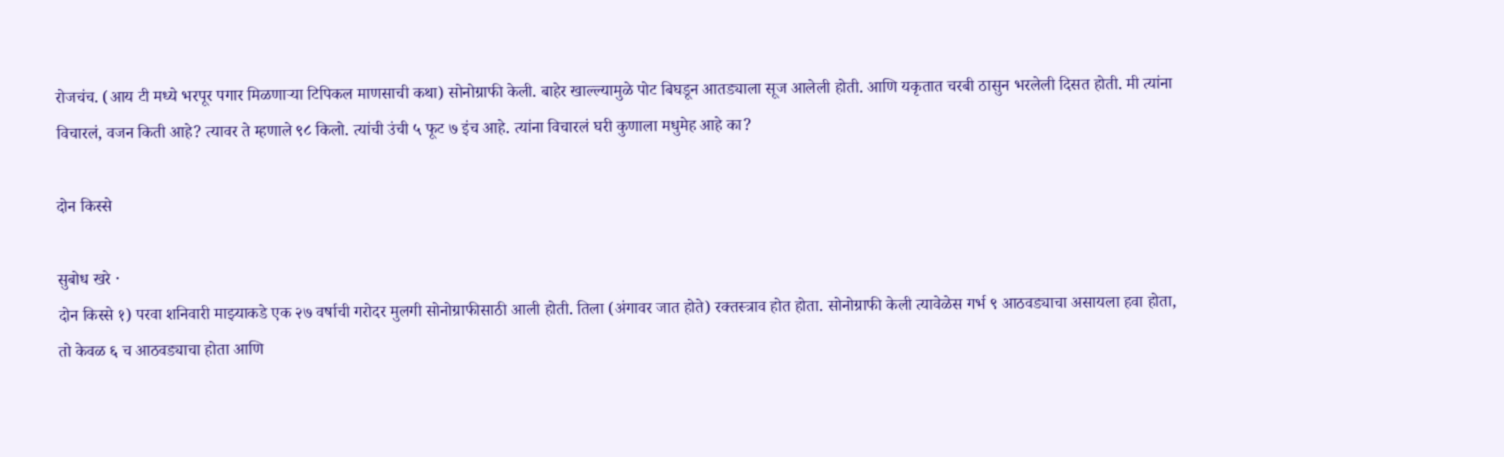रोजचंच. (आय टी मध्ये भरपूर पगार मिळणाऱ्या टिपिकल माणसाची कथा) सोनोग्राफी केली. बाहेर खाल्ल्यामुळे पोट बिघडून आतड्याला सूज आलेली होती. आणि यकृतात चरबी ठासुन भरलेली दिसत होती. मी त्यांना विचारलं, वजन किती आहे? त्यावर ते म्हणाले ९८ किलो. त्यांची उंची ५ फूट ७ इंच आहे. त्यांना विचारलं घरी कुणाला मधुमेह आहे का?

दोन किस्से

सुबोध खरे ·
दोन किस्से १) परवा शनिवारी माझ्याकडे एक २७ वर्षाची गरोदर मुलगी सोनोग्राफीसाठी आली होती. तिला (अंगावर जात होते) रक्तस्त्राव होत होता. सोनोग्राफी केली त्यावेळेस गर्भ ९ आठवड्याचा असायला हवा होता, तो केवळ ६ च आठवड्याचा होता आणि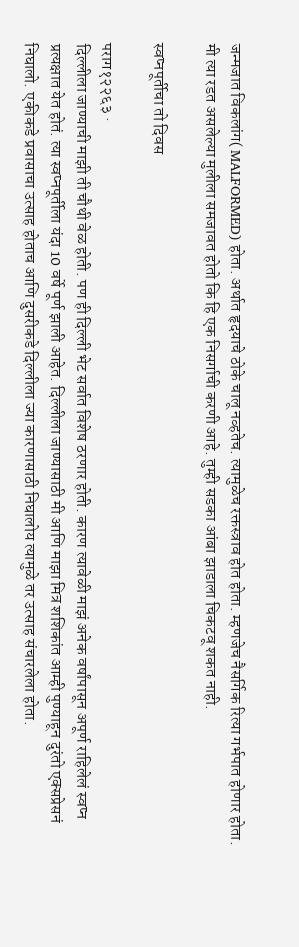जन्मजात विकलांग( MALFORMED) होता. अर्थात हृदयाचे ठोके चालू नव्हतेच. त्यामुळेच रक्तस्त्राव होत होता. म्हणजेच नैसर्गिक रित्या गर्भपात होणार होता. मी त्या रडत असलेल्या मुलीला समजावत होतो कि हि एक निसर्गाची करणी आहे. तुम्ही सडका आंबा झाडाला चिकटवू शकत नाही.

स्वप्नपूर्तीचा तो दिवस

पराग१२२६३ ·
दिल्लीला जाण्याची माझी ती चौथी वेळ होती. पण ही दिल्ली भेट सर्वात विशेष ठरणार होती. कारण त्यावेळी माझं अनेक वर्षांपासून अपूर्ण राहिलेलं स्वप्न प्रत्यक्षात येत होतं. त्या स्वप्नपूर्तीला यंदा 10 वर्षे पूर्ण झाली आहेत. दिल्लीला जाण्यासाठी मी आणि माझा मित्र शशिकांत आम्ही पुण्याहून दुरंतो एक्सप्रेसनं निघालो. एकीकडे प्रवासाचा उत्साह होताच आणि दुसरीकडे दिल्लीला ज्या कारणासाठी निघालोय त्यामुळे तर उत्साह संचारलेला होता.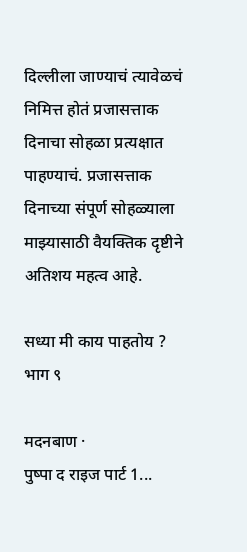दिल्लीला जाण्याचं त्यावेळचं निमित्त होतं प्रजासत्ताक दिनाचा सोहळा प्रत्यक्षात पाहण्याचं. प्रजासत्ताक दिनाच्या संपूर्ण सोहळ्याला माझ्यासाठी वैयक्तिक दृष्टीने अतिशय महत्व आहे.

सध्या मी काय पाहतोय ? भाग ९

मदनबाण ·
पुष्पा द राइज पार्ट 1...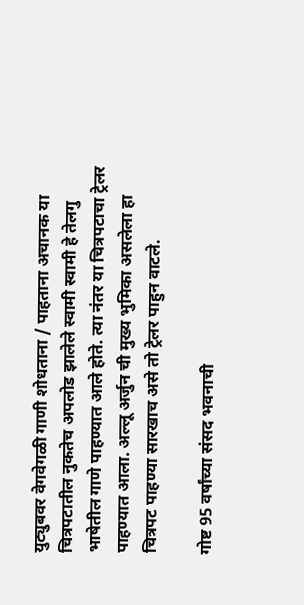युट्युबवर वेगवेगळी गाणी शोधताना / पाहताना अचानक या चित्रपटातील नुकतेच अपलोड झालेले स्वामी स्वामी हे तेलगु भाषेतील गाणे पाहण्यात आले होते. त्या नंतर या चित्रपटाचा ट्रेलर पाहण्यात आला. अल्लू अर्जुन ची मुख्य भुमिका असलेला हा चित्रपट पाहण्या सारखाच असे तो ट्रेलर पाहुन वाटले.

गोष्ट 95 वर्षांच्या संसद भवनाची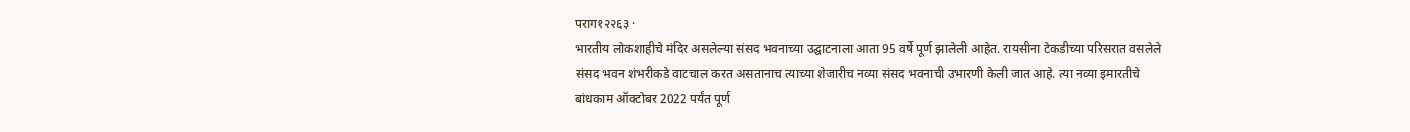पराग१२२६३ ·
भारतीय लोकशाहीचे मंदिर असलेल्या संसद भवनाच्या उद्घाटनाला आता 95 वर्षे पूर्ण झालेली आहेत. रायसीना टेकडीच्या परिसरात वसलेले संसद भवन शंभरीकडे वाटचाल करत असतानाच त्याच्या शेजारीच नव्या संसद भवनाची उभारणी केली जात आहे. त्या नव्या इमारतीचे बांधकाम ऑक्टोबर 2022 पर्यंत पूर्ण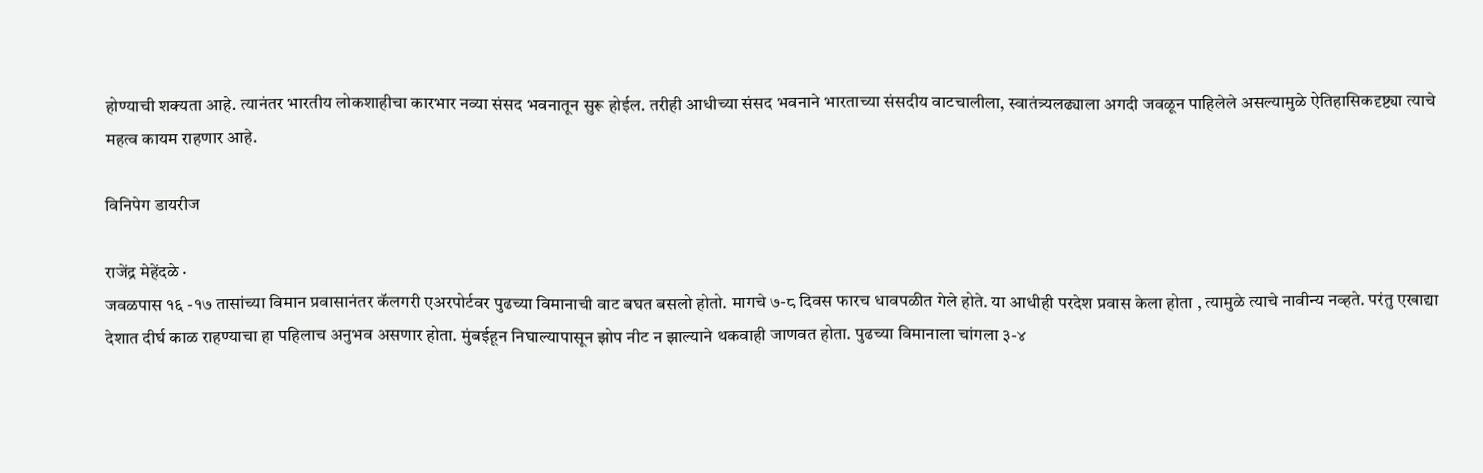होण्याची शक्यता आहे. त्यानंतर भारतीय लोकशाहीचा कारभार नव्या संसद भवनातून सुरू होईल. तरीही आधीच्या संसद भवनाने भारताच्या संसदीय वाटचालीला, स्वातंत्र्यलढ्याला अगदी जवळून पाहिलेले असल्यामुळे ऐतिहासिकदृष्ट्या त्याचे महत्व कायम राहणार आहे.

विनिपेग डायरीज

राजेंद्र मेहेंदळे ·
जवळपास १६ -१७ तासांच्या विमान प्रवासानंतर कॅलगरी एअरपोर्टवर पुढच्या विमानाची वाट बघत बसलो होतो. मागचे ७-८ दिवस फारच धावपळीत गेले होते. या आधीही परदेश प्रवास केला होता , त्यामुळे त्याचे नावीन्य नव्हते. परंतु एखाद्या देशात दीर्घ काळ राहण्याचा हा पहिलाच अनुभव असणार होता. मुंबईहून निघाल्यापासून झोप नीट न झाल्याने थकवाही जाणवत होता. पुढच्या विमानाला चांगला ३-४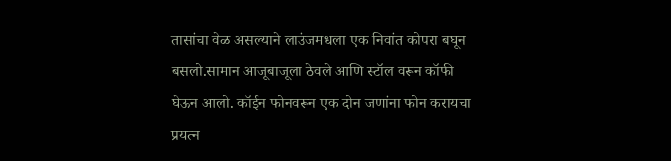तासांचा वेळ असल्याने लाउंजमधला एक निवांत कोपरा बघून बसलो.सामान आजूबाजूला ठेवले आणि स्टॉल वरून कॉफी घेऊन आलो. कॉईन फोनवरून एक दोन जणांना फोन करायचा प्रयत्न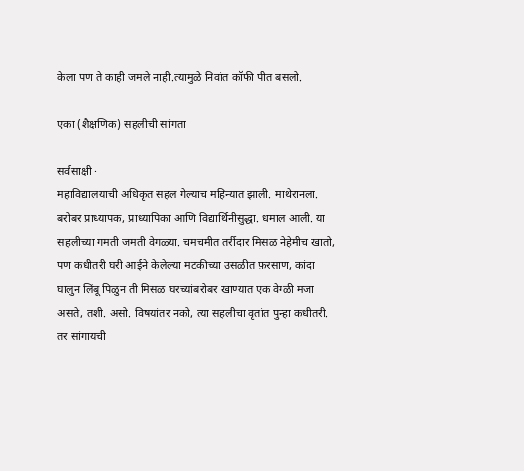केला पण ते काही जमले नाही.त्यामुळे निवांत कॉफी पीत बसलो.

एका (शैक्षणिक) सहलीची सांगता

सर्वसाक्षी ·
महाविद्यालयाची अधिकृत सहल गेल्याच महिन्यात झाली. माथेरानला. बरोबर प्राध्यापक, प्राध्यापिका आणि विद्यार्थिनीसुद्धा. धमाल आली. या सहलीच्या गमती जमती वेगळ्या. चमचमीत तर्रीदार मिसळ नेहेमीच खातो, पण कधीतरी घरी आ‌ईने केलेल्या मटकीच्या उसळीत फ़रसाण, कांदा घालुन लिंबू पिळुन ती मिसळ घरच्यांबरोबर खाण्यात एक वेग्ळी मजा असते, तशी. असो. विषयांतर नको, त्या सहलीचा वृतांत पुन्हा कधीतरी. तर सांगायची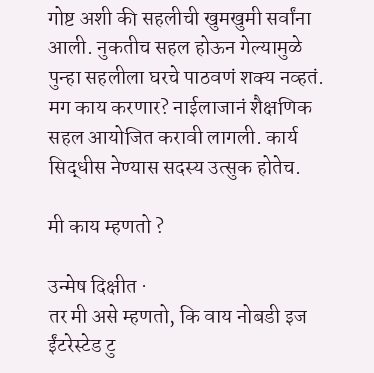गोष्ट अशी की सहलीची खुमखुमी सर्वांना आली. नुकतीच सहल हो‌ऊन गेल्यामुळे पुन्हा सहलीला घरचे पाठवणं शक्य नव्हतं. मग काय करणार? ना‌ईलाजानं शैक्षणिक सहल आयोजित करावी लागली. कार्य सिद्धीस नेण्यास सदस्य उत्सुक होतेच.

मी काय म्हणतो ?

उन्मेष दिक्षीत ·
तर मी असे म्हणतो, कि वाय नोबडी इज ईंटरेस्टेड टु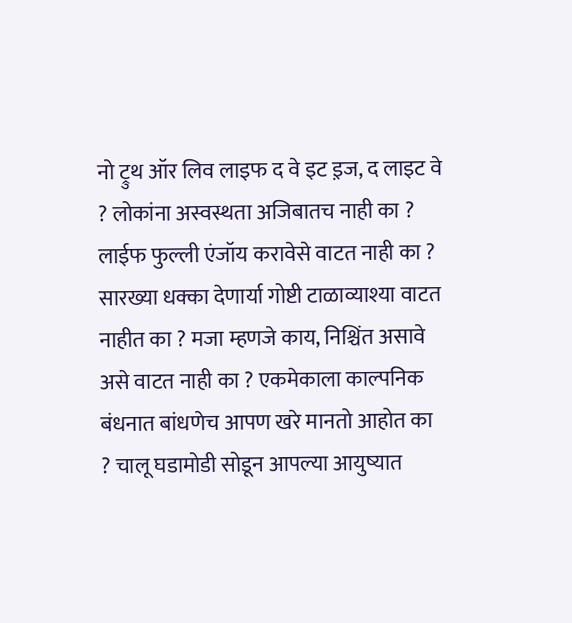नो ट्रुथ ऑर लिव लाइफ द वे इट इ़ज, द लाइट वे ? लोकांना अस्वस्थता अजिबातच नाही का ? लाईफ फुल्ली एंजॉय करावेसे वाटत नाही का ? सारख्या धक्का देणार्या गोष्टी टाळाव्याश्या वाटत नाहीत का ? मजा म्हणजे काय, निश्चिंत असावे असे वाटत नाही का ? एकमेकाला काल्पनिक बंधनात बांधणेच आपण खरे मानतो आहोत का ? चालू घडामोडी सोडून आपल्या आयुष्यात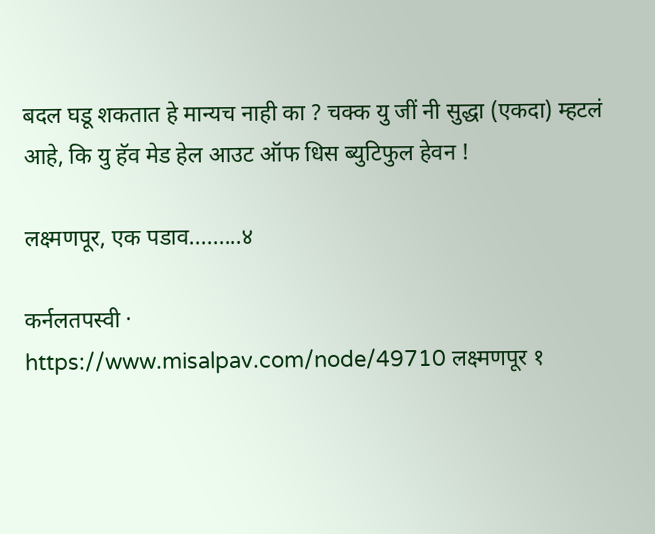बदल घडू शकतात हे मान्यच नाही का ? चक्क यु जीं नी सुद्धा (एकदा) म्हटलं आहे, कि यु हॅव मेड हेल आउट ऑफ धिस ब्युटिफुल हेवन !

लक्ष्मणपूर, एक पडाव.........४

कर्नलतपस्वी ·
https://www.misalpav.com/node/49710 लक्ष्मणपूर १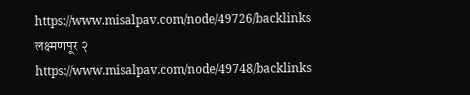https://www.misalpav.com/node/49726/backlinks लक्ष्मणपूर २ https://www.misalpav.com/node/49748/backlinks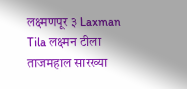लक्ष्मणपूर ३ Laxman Tila लक्ष्मन टीला ताजमहाल सारख्या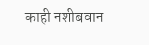काही नशीबवान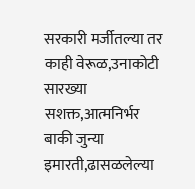सरकारी मर्जीतल्या तर काही वेरूळ,उनाकोटी सारख्या सशक्त,आत्मनिर्भर बाकी जुन्या इमारती,ढासळलेल्या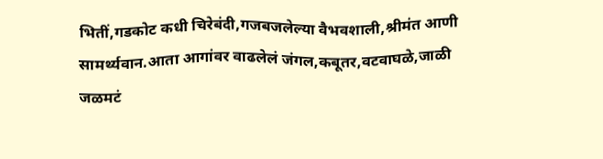भितीं,गडकोट कधी चिरेबंदी,गजबजलेल्या वैभवशाली,श्रीमंत आणी सामर्थ्यवान.आता आगांवर वाढलेलं जंगल,कबूतर,वटवाघळे,जाळी जळमटं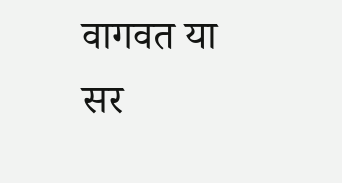वागवत या सर